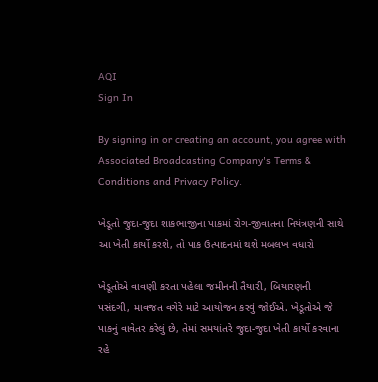AQI
Sign In

By signing in or creating an account, you agree with Associated Broadcasting Company's Terms & Conditions and Privacy Policy.

ખેડૂતો જુદા-જુદા શાકભાજીના પાકમાં રોગ-જીવાતના નિયંત્રણની સાથે આ ખેતી કાર્યો કરશે, તો પાક ઉત્પાદનમાં થશે મબલખ વધારો

ખેડૂતોએ વાવણી કરતા પહેલા જમીનની તૈયારી, બિયારણની પસંદગી, માવજત વગેરે માટે આયોજન કરવું જોઈએ. ખેડૂતોએ જે પાકનું વાવેતર કરેલું છે, તેમાં સમયાંતરે જુદા-જુદા ખેતી કાર્યો કરવાના રહે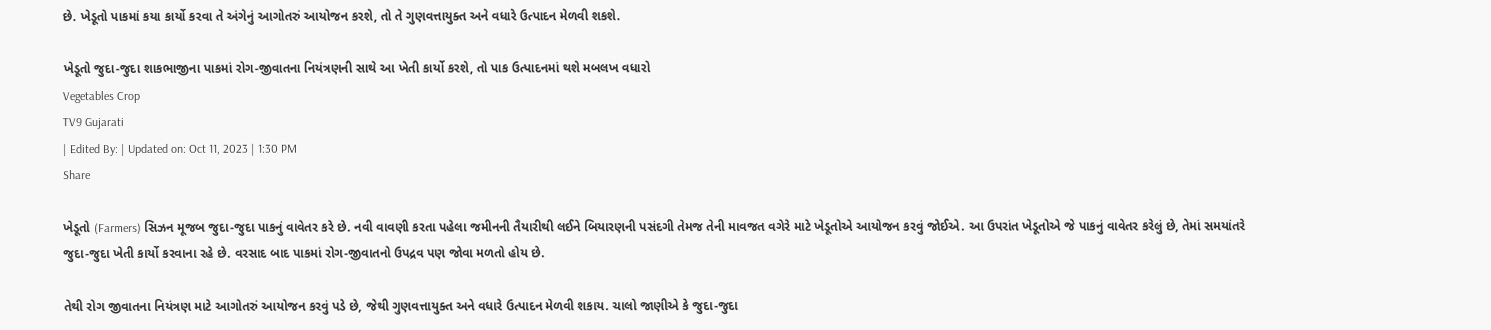છે. ખેડૂતો પાકમાં કયા કાર્યો કરવા તે અંગેનું આગોતરું આયોજન કરશે, તો તે ગુણવત્તાયુક્ત અને વધારે ઉત્પાદન મેળવી શકશે.

ખેડૂતો જુદા-જુદા શાકભાજીના પાકમાં રોગ-જીવાતના નિયંત્રણની સાથે આ ખેતી કાર્યો કરશે, તો પાક ઉત્પાદનમાં થશે મબલખ વધારો
Vegetables Crop
TV9 Gujarati
| Edited By: | Updated on: Oct 11, 2023 | 1:30 PM
Share

ખેડૂતો (Farmers) સિઝન મૂજબ જુદા-જુદા પાકનું વાવેતર કરે છે. નવી વાવણી કરતા પહેલા જમીનની તૈયારીથી લઈને બિયારણની પસંદગી તેમજ તેની માવજત વગેરે માટે ખેડૂતોએ આયોજન કરવું જોઈએ. આ ઉપરાંત ખેડૂતોએ જે પાકનું વાવેતર કરેલું છે, તેમાં સમયાંતરે જુદા-જુદા ખેતી કાર્યો કરવાના રહે છે. વરસાદ બાદ પાકમાં રોગ-જીવાતનો ઉપદ્રવ પણ જોવા મળતો હોય છે.

તેથી રોગ જીવાતના નિયંત્રણ માટે આગોતરું આયોજન કરવું પડે છે, જેથી ગુણવત્તાયુક્ત અને વધારે ઉત્પાદન મેળવી શકાય. ચાલો જાણીએ કે જુદા-જુદા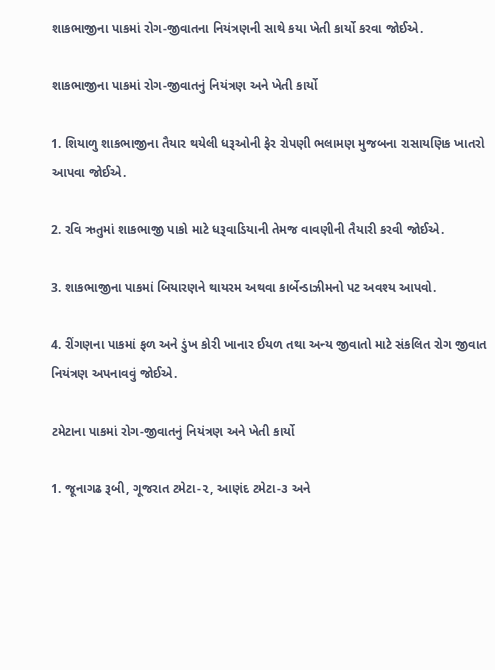શાકભાજીના પાકમાં રોગ-જીવાતના નિયંત્રણની સાથે કયા ખેતી કાર્યો કરવા જોઈએ.

શાકભાજીના પાકમાં રોગ-જીવાતનું નિયંત્રણ અને ખેતી કાર્યો

1. શિયાળુ શાકભાજીના તૈયાર થયેલી ધરૂઓની ફેર રોપણી ભલામણ મુજબના રાસાયણિક ખાતરો આપવા જોઈએ.

2. રવિ ઋતુમાં શાકભાજી પાકો માટે ધરૂવાડિયાની તેમજ વાવણીની તૈયારી કરવી જોઈએ.

3. શાકભાજીના પાકમાં બિયારણને થાયરમ અથવા કાર્બેન્ડાઝીમનો પટ અવશ્ય આપવો.

4. રીંગણના પાકમાં ફળ અને ડુંખ કોરી ખાનાર ઈયળ તથા અન્ય જીવાતો માટે સંકલિત રોગ જીવાત નિયંત્રણ અપનાવવું જોઈએ.

ટમેટાના પાકમાં રોગ-જીવાતનું નિયંત્રણ અને ખેતી કાર્યો

1. જૂનાગઢ રૂબી, ગૂજરાત ટમેટા-૨, આણંદ ટમેટા-૩ અને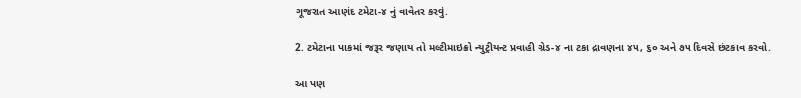ગૂજરાત આણંદ ટમેટા-૪ નું વાવેતર કરવું.

2. ટમેટાના પાકમાં જરૂર જણાય તો મલ્ટીમાઇક્રો ન્યુટ્રીયન્ટ પ્રવાહી ગ્રેડ-૪ ના ટકા દ્રાવણના ૪૫, ૬૦ અને ૭૫ દિવસે છંટકાવ કરવો.

આ પણ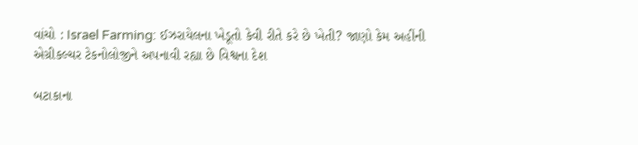વાંચો : Israel Farming: ઈઝરાયેલના ખેડૂતો કેવી રીતે કરે છે ખેતી? જાણો કેમ અહીંની એગ્રીકલ્ચર ટેકનોલોજીને અપનાવી રહ્યા છે વિશ્વના દેશ

બટાકાના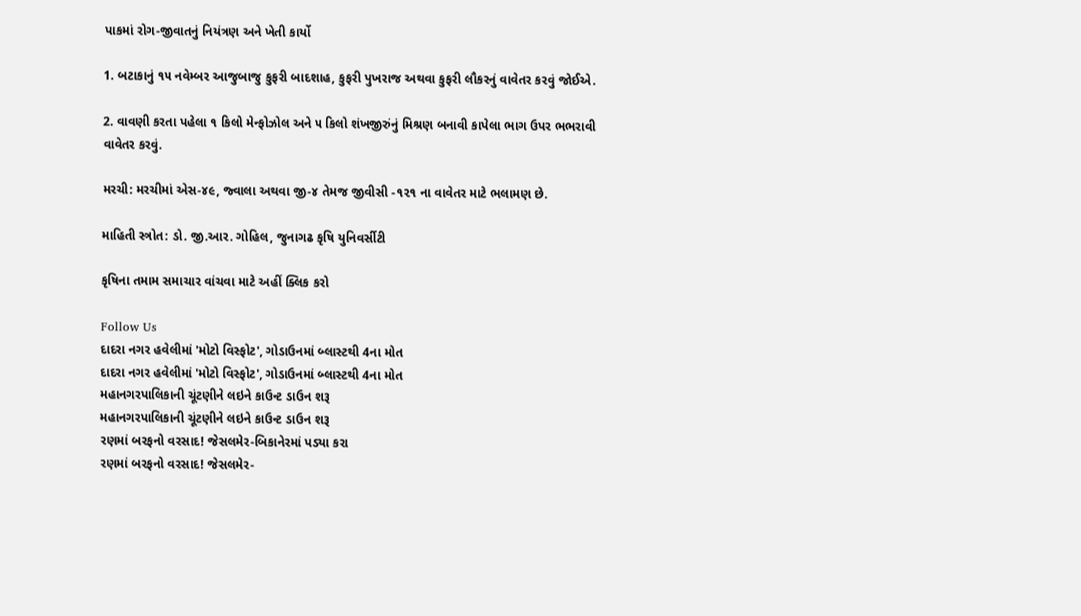પાકમાં રોગ-જીવાતનું નિયંત્રણ અને ખેતી કાર્યો

1. બટાકાનું ૧૫ નવેમ્બર આજુબાજુ કુફરી બાદશાહ, કુફરી પુખરાજ અથવા કુફરી લૌકરનું વાવેતર કરવું જોઈએ.

2. વાવણી કરતા પહેલા ૧ કિલો મેન્ફોઝોલ અને ૫ કિલો શંખજીરુંનું મિશ્રણ બનાવી કાપેલા ભાગ ઉપર ભભરાવી વાવેતર કરવું.

મરચી: મરચીમાં એસ-૪૯, જ્વાલા અથવા જી-૪ તેમજ જીવીસી -૧૨૧ ના વાવેતર માટે ભલામણ છે.

માહિતી સ્ત્રોત: ડો. જી.આર. ગોહિલ, જુનાગઢ કૃષિ યુનિવર્સીટી

કૃષિના તમામ સમાચાર વાંચવા માટે અહીં ક્લિક કરો

Follow Us
દાદરા નગર હવેલીમાં 'મોટો વિસ્ફોટ', ગોડાઉનમાં બ્લાસ્ટથી 4ના મોત
દાદરા નગર હવેલીમાં 'મોટો વિસ્ફોટ', ગોડાઉનમાં બ્લાસ્ટથી 4ના મોત
મહાનગરપાલિકાની ચૂંટણીને લઇને કાઉન્ટ ડાઉન શરૂ
મહાનગરપાલિકાની ચૂંટણીને લઇને કાઉન્ટ ડાઉન શરૂ
રણમાં બરફનો વરસાદ! જેસલમેર-બિકાનેરમાં પડ્યા કરા
રણમાં બરફનો વરસાદ! જેસલમેર-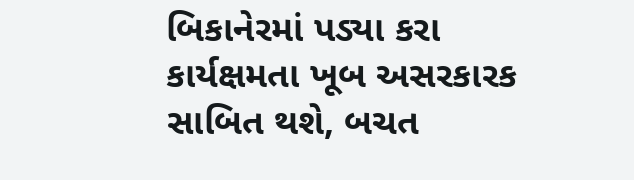બિકાનેરમાં પડ્યા કરા
કાર્યક્ષમતા ખૂબ અસરકારક સાબિત થશે, બચત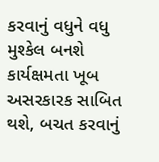કરવાનું વધુને વધુ મુશ્કેલ બનશે
કાર્યક્ષમતા ખૂબ અસરકારક સાબિત થશે, બચત કરવાનું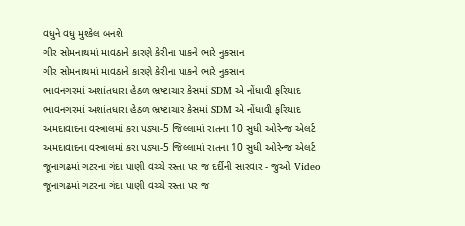વધુને વધુ મુશ્કેલ બનશે
ગીર સોમનાથમાં માવઠાને કારણે કેરીના પાકને ભારે નુકસાન
ગીર સોમનાથમાં માવઠાને કારણે કેરીના પાકને ભારે નુકસાન
ભાવનગરમાં અશાંતધારા હેઠળ ભ્રષ્ટાચાર કેસમાં SDM એ નોંધાવી ફરિયાદ
ભાવનગરમાં અશાંતધારા હેઠળ ભ્રષ્ટાચાર કેસમાં SDM એ નોંધાવી ફરિયાદ
અમદાવાદના વસ્ત્રાલમાં કરા પડ્યા-5 જિલ્લામાં રાતના 10 સુધી ઓરેન્જ એલર્ટ
અમદાવાદના વસ્ત્રાલમાં કરા પડ્યા-5 જિલ્લામાં રાતના 10 સુધી ઓરેન્જ એલર્ટ
જૂનાગઢમાં ગટરના ગંદા પાણી વચ્ચે રસ્તા પર જ દર્દીની સારવાર - જુઓ Video
જૂનાગઢમાં ગટરના ગંદા પાણી વચ્ચે રસ્તા પર જ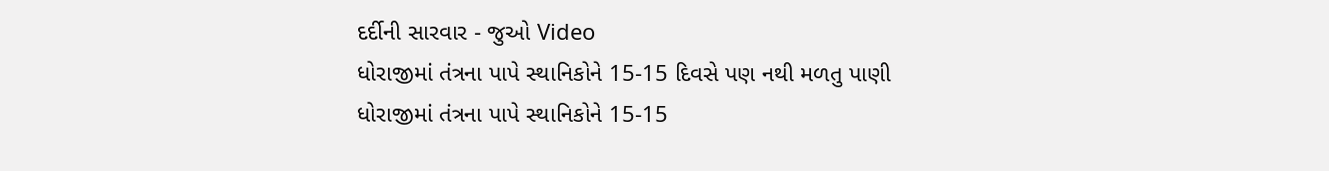દર્દીની સારવાર - જુઓ Video
ધોરાજીમાં તંત્રના પાપે સ્થાનિકોને 15-15 દિવસે પણ નથી મળતુ પાણી
ધોરાજીમાં તંત્રના પાપે સ્થાનિકોને 15-15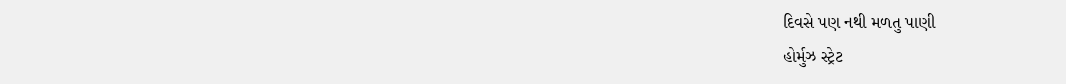દિવસે પણ નથી મળતુ પાણી
હોર્મુઝ સ્ટ્રેટ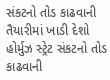સંકટનો તોડ કાઢવાની તૈયારીમાં ખાડી દેશો
હોર્મુઝ સ્ટ્રેટ સંકટનો તોડ કાઢવાની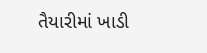તૈયારીમાં ખાડી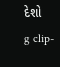દેશો
g clip-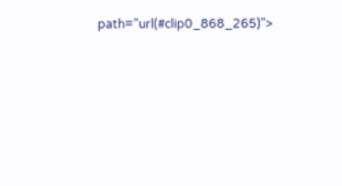path="url(#clip0_868_265)">